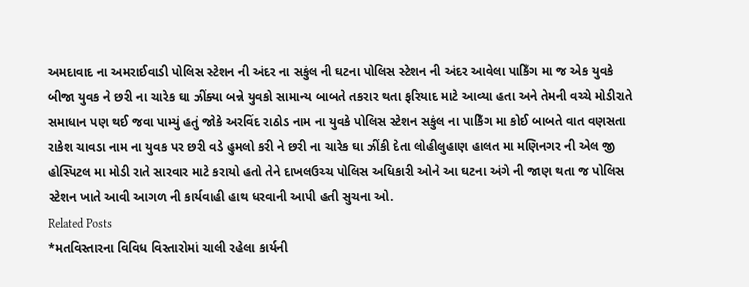અમદાવાદ ના અમરાઈવાડી પોલિસ સ્ટેશન ની અંદર ના સકુંલ ની ઘટના પોલિસ સ્ટેશન ની અંદર આવેલા પાકિઁગ મા જ એક યુવકે બીજા યુવક ને છરી ના ચારેક ઘા ઝીંક્યા બન્ને યુવકો સામાન્ય બાબતે તકરાર થતા ફરિયાદ માટે આવ્યા હતા અને તેમની વચ્ચે મોડીરાતે સમાધાન પણ થઈ જવા પામ્યું હતું જોકે અરવિંદ રાઠોડ નામ ના યુવકે પોલિસ સ્ટેશન સકુંલ ના પાકિઁગ મા કોઈ બાબતે વાત વણસતા રાકેશ ચાવડા નામ ના યુવક પર છરી વડે હુમલો કરી ને છરી ના ચારેક ઘા ઝીંકી દેતા લોહીલુહાણ હાલત મા મણિનગર ની એલ જી હોસ્પિટલ મા મોડી રાતે સારવાર માટે કરાયો હતો તેને દાખલઉચ્ચ પોલિસ અધિકારી ઓને આ ઘટના અંગે ની જાણ થતા જ પોલિસ સ્ટેશન ખાતે આવી આગળ ની કાર્યવાહી હાથ ધરવાની આપી હતી સુચના ઓ.
Related Posts
*મતવિસ્તારના વિવિધ વિસ્તારોમાં ચાલી રહેલા કાર્યની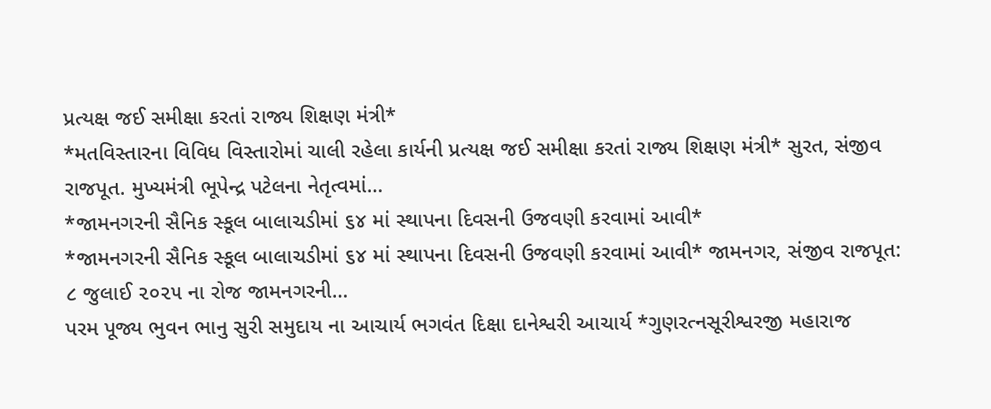પ્રત્યક્ષ જઈ સમીક્ષા કરતાં રાજ્ય શિક્ષણ મંત્રી*
*મતવિસ્તારના વિવિધ વિસ્તારોમાં ચાલી રહેલા કાર્યની પ્રત્યક્ષ જઈ સમીક્ષા કરતાં રાજ્ય શિક્ષણ મંત્રી* સુરત, સંજીવ રાજપૂત. મુખ્યમંત્રી ભૂપેન્દ્ર પટેલના નેતૃત્વમાં…
*જામનગરની સૈનિક સ્કૂલ બાલાચડીમાં ૬૪ માં સ્થાપના દિવસની ઉજવણી કરવામાં આવી*
*જામનગરની સૈનિક સ્કૂલ બાલાચડીમાં ૬૪ માં સ્થાપના દિવસની ઉજવણી કરવામાં આવી* જામનગર, સંજીવ રાજપૂત: ૮ જુલાઈ ૨૦૨૫ ના રોજ જામનગરની…
પરમ પૂજ્ય ભુવન ભાનુ સુરી સમુદાય ના આચાર્ય ભગવંત દિક્ષા દાનેશ્વરી આચાર્ય *ગુણરત્નસૂરીશ્વરજી મહારાજ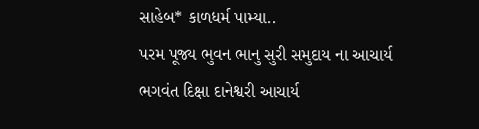સાહેબ* કાળધર્મ પામ્યા..
પરમ પૂજ્ય ભુવન ભાનુ સુરી સમુદાય ના આચાર્ય ભગવંત દિક્ષા દાનેશ્વરી આચાર્ય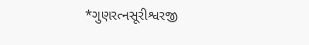*ગુણરત્નસૂરીશ્વરજી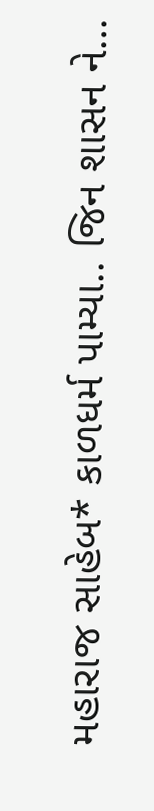મહારાજ સાહેબ* કાળધર્મ પામ્યા.. જિન શાસન ને…